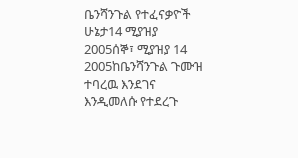ቤንሻንጉል የተፈናቃዮች ሁኔታ14 ሚያዝያ 2005ሰኞ፣ ሚያዝያ 14 2005ከቤንሻንጉል ጉሙዝ ተባረዉ እንደገና እንዲመለሱ የተደረጉ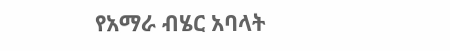የአማራ ብሄር አባላት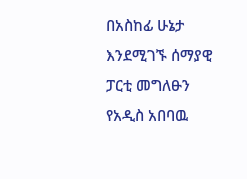በአስከፊ ሁኔታ እንደሚገኙ ሰማያዊ ፓርቲ መግለፁን የአዲስ አበባዉ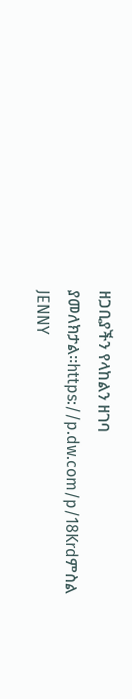ዘጋቢያችን የላከልን ዘገባ ያመለክታል።https://p.dw.com/p/18Krdምስል JENNY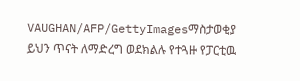VAUGHAN/AFP/GettyImagesማስታወቂያ ይህን ጥናት ለማድረግ ወደክልሉ የተጓዙ የፓርቲዉ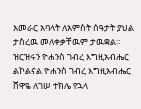አመራር አባላት ለአምስት ሰዓታት ያህል ታስረዉ መለቀቃቸዉም ታዉቋል። ዝርዝሩን ዮሐንስ ገብረ እግዚአብሔር ልኮልናል ዮሐንስ ገብረ እግዚአብሔር ሸዋዬ ለገሠ ተክሌ የኋላ